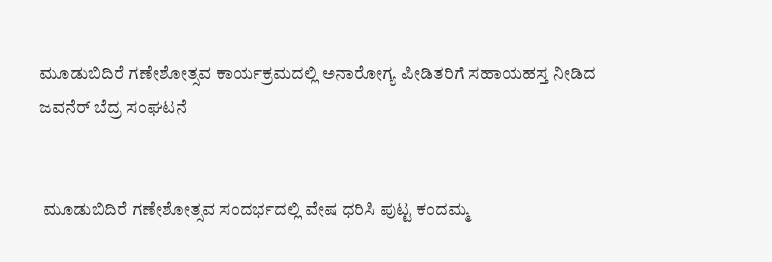ಮೂಡುಬಿದಿರೆ ಗಣೇಶೋತ್ಸವ ಕಾರ್ಯಕ್ರಮದಲ್ಲಿ ಅನಾರೋಗ್ಯ ಪೀಡಿತರಿಗೆ ಸಹಾಯಹಸ್ತ ನೀಡಿದ ಜವನೆರ್ ಬೆದ್ರ ಸಂಘಟನೆ


 ಮೂಡುಬಿದಿರೆ ಗಣೇಶೋತ್ಸವ ಸಂದರ್ಭದಲ್ಲಿ ವೇಷ ಧರಿಸಿ ಪುಟ್ಟ ಕಂದಮ್ಮ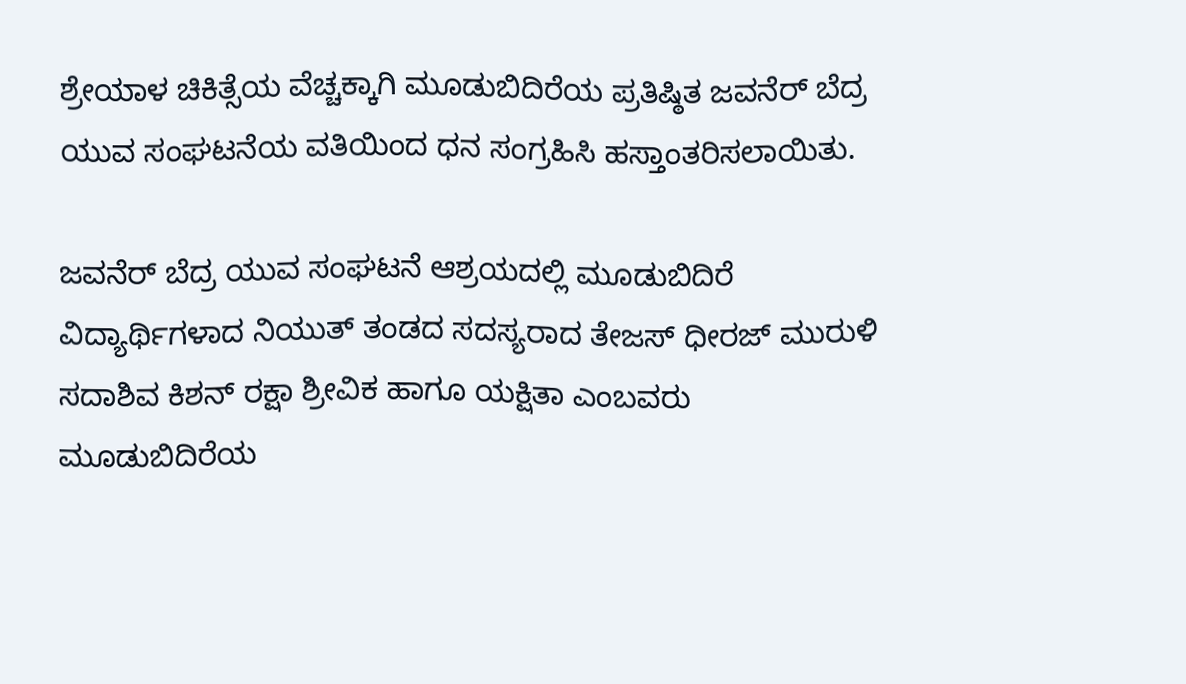ಶ್ರೇಯಾಳ ಚಿಕಿತ್ಸೆಯ ವೆಚ್ಚಕ್ಕಾಗಿ ಮೂಡುಬಿದಿರೆಯ ಪ್ರತಿಷ್ಠಿತ ಜವನೆರ್ ಬೆದ್ರ ಯುವ ಸಂಘಟನೆಯ ವತಿಯಿಂದ ಧನ ಸಂಗ್ರಹಿಸಿ ಹಸ್ತಾಂತರಿಸಲಾಯಿತು.

ಜವನೆರ್ ಬೆದ್ರ ಯುವ ಸಂಘಟನೆ ಆಶ್ರಯದಲ್ಲಿ ಮೂಡುಬಿದಿರೆ ವಿದ್ಯಾರ್ಥಿಗಳಾದ ನಿಯುತ್ ತಂಡದ ಸದಸ್ಯರಾದ ತೇಜಸ್ ಧೀರಜ್ ಮುರುಳಿ ಸದಾಶಿವ ಕಿಶನ್ ರಕ್ಷಾ ಶ್ರೀವಿಕ ಹಾಗೂ ಯಕ್ಷಿತಾ ಎಂಬವರು ಮೂಡುಬಿದಿರೆಯ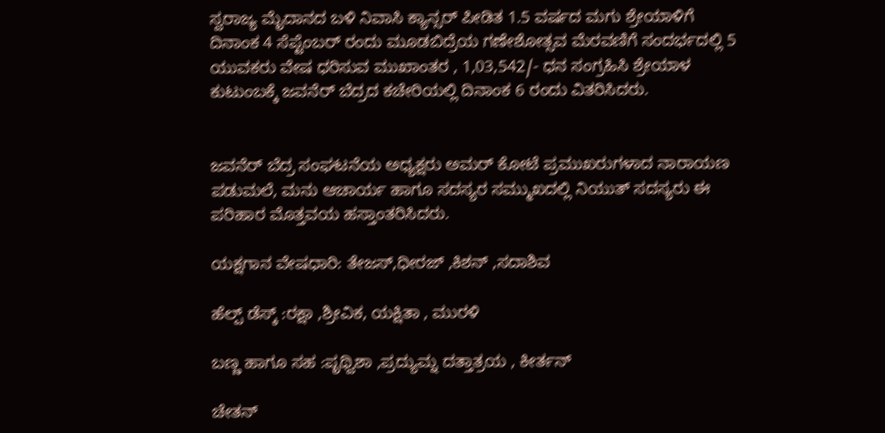ಸ್ವರಾಜ್ಯ ಮೈದಾನದ ಬಳಿ ನಿವಾಸಿ ಕ್ಯಾನ್ಸರ್ ಪೀಡಿತ 1.5 ವರ್ಷದ ಮಗು ಶ್ರೇಯಾಳಿಗೆ ದಿನಾಂಕ 4 ಸೆಪ್ಟೆಂಬರ್ ರಂದು ಮೂಡಬಿದ್ರೆಯ ಗಣೇಶೋತ್ಸವ ಮೆರವಣಿಗೆ ಸಂದರ್ಭದಲ್ಲಿ 5 ಯುವಕರು ವೇಷ ಧರಿಸುವ ಮುಖಾಂತರ , 1,03,542/- ಧನ ಸಂಗ್ರಹಿಸಿ ಶ್ರೇಯಾಳ ಕುಟುಂಬಕ್ಕೆ ಜವನೆರ್ ಬೆದ್ರದ ಕಚೇರಿಯಲ್ಲಿ ದಿನಾಂಕ 6 ರಂದು ವಿತರಿಸಿದರು.


ಜವನೆರ್ ಬೆದ್ರ ಸಂಘಟನೆಯ ಅಧ್ಯಕ್ಷರು ಅಮರ್ ಕೋಟೆ ಪ್ರಮುಖರುಗಳಾದ ನಾರಾಯಣ ಪಡುಮಲೆ, ಮನು ಆಚಾರ್ಯ ಹಾಗೂ ಸದಸ್ಯರ ಸಮ್ಮುಖದಲ್ಲಿ ನಿಯುತ್ ಸದಸ್ಯರು ಈ ಪರಿಹಾರ ಮೊತ್ತವಯ ಹಸ್ತಾಂತರಿಸಿದರು.

ಯಕ್ಷಗಾನ ವೇಷಧಾರಿ: ತೇಜಸ್,ಧೀರಜ್ ,ಕಿಶನ್ ,ಸದಾಶಿವ

ಹೆಲ್ಪ್ ಡೆಸ್ಕ್ :ರಕ್ಷಾ ,ಶ್ರೀವಿಕ, ಯಕ್ಷಿತಾ , ಮುರಳಿ

ಬಣ್ಣ ಹಾಗೂ ಸಹ :ಪೃಥ್ವಿಶಾ ,ಪ್ರದ್ಯುಮ್ನ ದತ್ತಾತ್ರಯ , ಕೀರ್ತನ್

ಚೇತನ್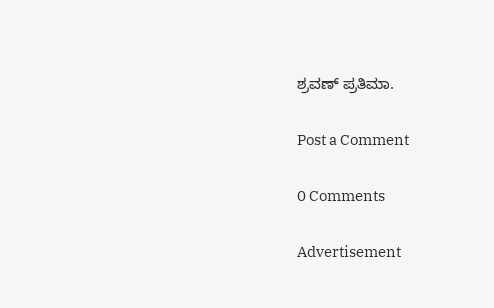ಶ್ರವಣ್ ಪ್ರತಿಮಾ.

Post a Comment

0 Comments

Advertisement